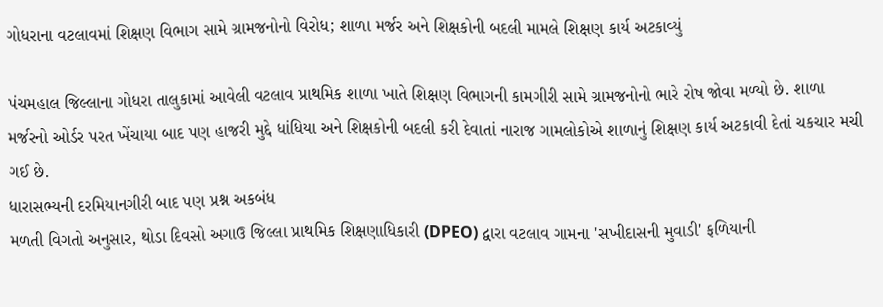ગોધરાના વટલાવમાં શિક્ષણ વિભાગ સામે ગ્રામજનોનો વિરોધ; શાળા મર્જર અને શિક્ષકોની બદલી મામલે શિક્ષણ કાર્ય અટકાવ્યું

પંચમહાલ જિલ્લાના ગોધરા તાલુકામાં આવેલી વટલાવ પ્રાથમિક શાળા ખાતે શિક્ષણ વિભાગની કામગીરી સામે ગ્રામજનોનો ભારે રોષ જોવા મળ્યો છે. શાળા મર્જરનો ઓર્ડર પરત ખેંચાયા બાદ પણ હાજરી મુદ્દે ધાંધિયા અને શિક્ષકોની બદલી કરી દેવાતાં નારાજ ગામલોકોએ શાળાનું શિક્ષણ કાર્ય અટકાવી દેતાં ચકચાર મચી ગઈ છે.
ધારાસભ્યની દરમિયાનગીરી બાદ પણ પ્રશ્ન અકબંધ
મળતી વિગતો અનુસાર, થોડા દિવસો અગાઉ જિલ્લા પ્રાથમિક શિક્ષણાધિકારી (DPEO) દ્વારા વટલાવ ગામના 'સખીદાસની મુવાડી' ફળિયાની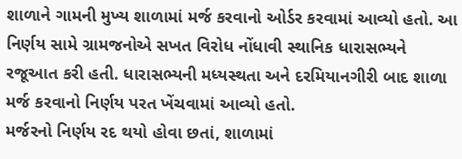શાળાને ગામની મુખ્ય શાળામાં મર્જ કરવાનો ઓર્ડર કરવામાં આવ્યો હતો. આ નિર્ણય સામે ગ્રામજનોએ સખત વિરોધ નોંધાવી સ્થાનિક ધારાસભ્યને રજૂઆત કરી હતી. ધારાસભ્યની મધ્યસ્થતા અને દરમિયાનગીરી બાદ શાળા મર્જ કરવાનો નિર્ણય પરત ખેંચવામાં આવ્યો હતો.
મર્જરનો નિર્ણય રદ થયો હોવા છતાં, શાળામાં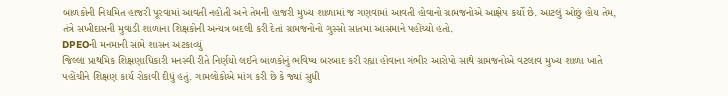બાળકોની નિયમિત હાજરી પૂરવામાં આવતી નહોતી અને તેમની હાજરી મુખ્ય શાળામાં જ ગણવામાં આવતી હોવાનો ગ્રામજનોએ આક્ષેપ કર્યો છે. આટલું ઓછું હોય તેમ, તંત્રે સખીદાસની મુવાડી શાળાના શિક્ષકોની અન્યત્ર બદલી કરી દેતાં ગ્રામજનોનો ગુસ્સો સાતમા આસમાને પહોંચ્યો હતો.
DPEOની મનમાની સામે શાસન અટકાવ્યું
જિલ્લા પ્રાથમિક શિક્ષણાધિકારી મનસ્વી રીતે નિર્ણયો લઈને બાળકોનું ભવિષ્ય બરબાદ કરી રહ્યા હોવાના ગંભીર આરોપો સાથે ગ્રામજનોએ વટલાવ મુખ્ય શાળા ખાતે પહોંચીને શિક્ષણ કાર્ય રોકાવી દીધું હતું. ગામલોકોએ માંગ કરી છે કે જ્યાં સુધી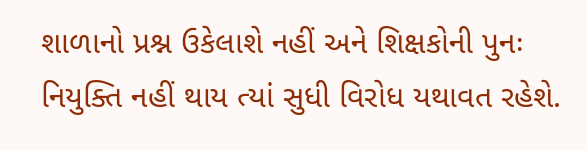શાળાનો પ્રશ્ન ઉકેલાશે નહીં અને શિક્ષકોની પુનઃ નિયુક્તિ નહીં થાય ત્યાં સુધી વિરોધ યથાવત રહેશે.